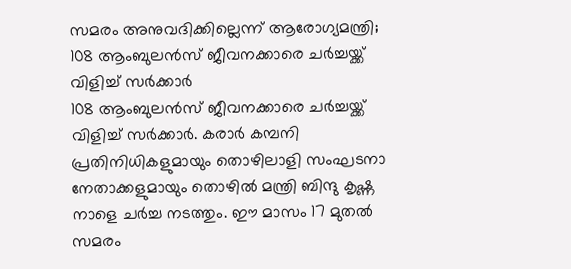സമരം അനുവദിക്കില്ലെന്ന് ആരോഗ്യമന്ത്രി; 108 ആംബുലൻസ് ജീവനക്കാരെ ചർച്ചയ്ക്ക് വിളിച്ച് സർക്കാർ
108 ആംബുലൻസ് ജീവനക്കാരെ ചർച്ചയ്ക്ക് വിളിച്ച് സർക്കാർ. കരാർ കമ്പനി പ്രതിനിധികളുമായും തൊഴിലാളി സംഘടനാ നേതാക്കളുമായും തൊഴിൽ മന്ത്രി ബിന്ദു കൃഷ്ണ നാളെ ചർച്ച നടത്തും. ഈ മാസം 17 മുതൽ സമരം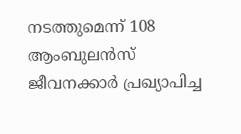നടത്തുമെന്ന് 108 ആംബുലൻസ് ജീവനക്കാർ പ്രഖ്യാപിച്ച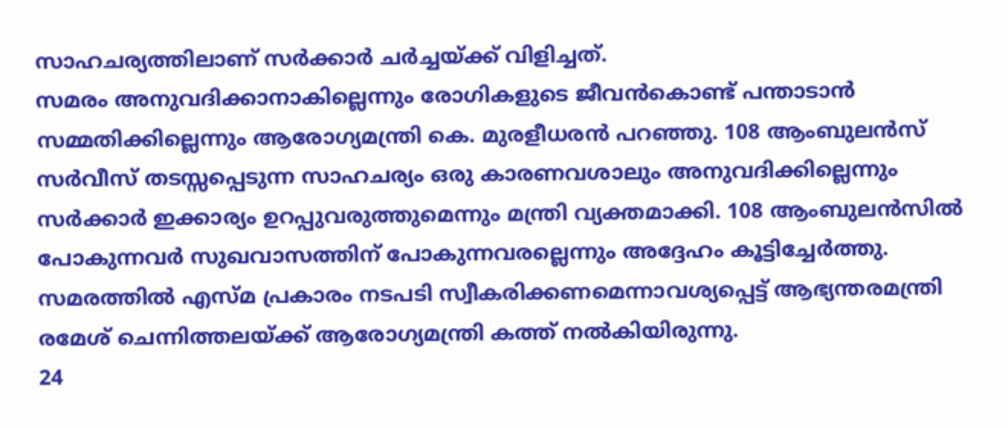സാഹചര്യത്തിലാണ് സർക്കാർ ചർച്ചയ്ക്ക് വിളിച്ചത്.
സമരം അനുവദിക്കാനാകില്ലെന്നും രോഗികളുടെ ജീവൻകൊണ്ട് പന്താടാൻ സമ്മതിക്കില്ലെന്നും ആരോഗ്യമന്ത്രി കെ. മുരളീധരൻ പറഞ്ഞു. 108 ആംബുലൻസ് സർവീസ് തടസ്സപ്പെടുന്ന സാഹചര്യം ഒരു കാരണവശാലും അനുവദിക്കില്ലെന്നും സർക്കാർ ഇക്കാര്യം ഉറപ്പുവരുത്തുമെന്നും മന്ത്രി വ്യക്തമാക്കി. 108 ആംബുലൻസിൽ പോകുന്നവർ സുഖവാസത്തിന് പോകുന്നവരല്ലെന്നും അദ്ദേഹം കൂട്ടിച്ചേർത്തു. സമരത്തിൽ എസ്മ പ്രകാരം നടപടി സ്വീകരിക്കണമെന്നാവശ്യപ്പെട്ട് ആഭ്യന്തരമന്ത്രി രമേശ് ചെന്നിത്തലയ്ക്ക് ആരോഗ്യമന്ത്രി കത്ത് നൽകിയിരുന്നു.
24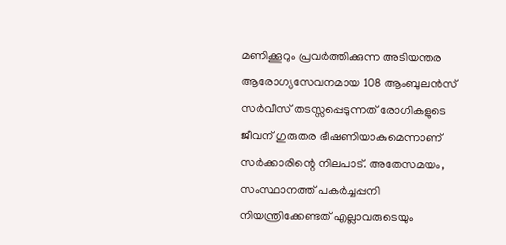മണിക്കൂറും പ്രവർത്തിക്കുന്ന അടിയന്തര ആരോഗ്യസേവനമായ 108 ആംബുലൻസ് സർവീസ് തടസ്സപ്പെടുന്നത് രോഗികളുടെ ജീവന് ഗുരുതര ഭീഷണിയാകുമെന്നാണ് സർക്കാരിന്റെ നിലപാട്. അതേസമയം, സംസ്ഥാനത്ത് പകർച്ചപ്പനി നിയന്ത്രിക്കേണ്ടത് എല്ലാവരുടെയും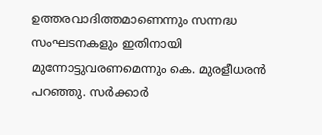ഉത്തരവാദിത്തമാണെന്നും സന്നദ്ധ സംഘടനകളും ഇതിനായി മുന്നോട്ടുവരണമെന്നും കെ. മുരളീധരൻ പറഞ്ഞു. സർക്കാർ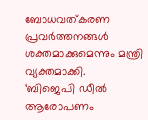ബോധവത്കരണ പ്രവർത്തനങ്ങൾ ശക്തമാക്കുമെന്നും മന്ത്രി വ്യക്തമാക്കി.
‘ബിജെപി ഡീൽ ആരോപണം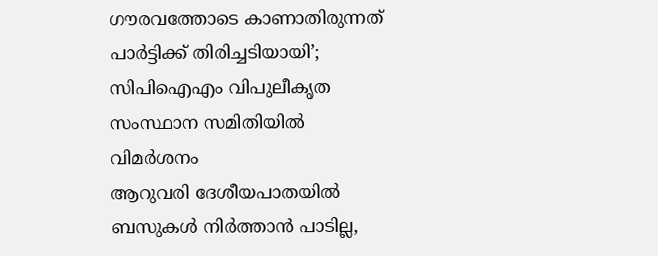ഗൗരവത്തോടെ കാണാതിരുന്നത് പാർട്ടിക്ക് തിരിച്ചടിയായി’; സിപിഐഎം വിപുലീകൃത സംസ്ഥാന സമിതിയിൽ വിമർശനം
ആറുവരി ദേശീയപാതയിൽ ബസുകൾ നിർത്താൻ പാടില്ല,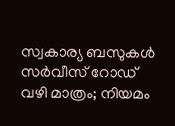സ്വകാര്യ ബസുകൾ സർവീസ് റോഡ് വഴി മാത്രം; നിയമം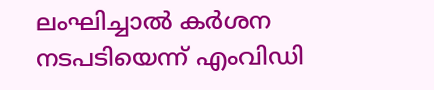ലംഘിച്ചാൽ കർശന നടപടിയെന്ന് എംവിഡി